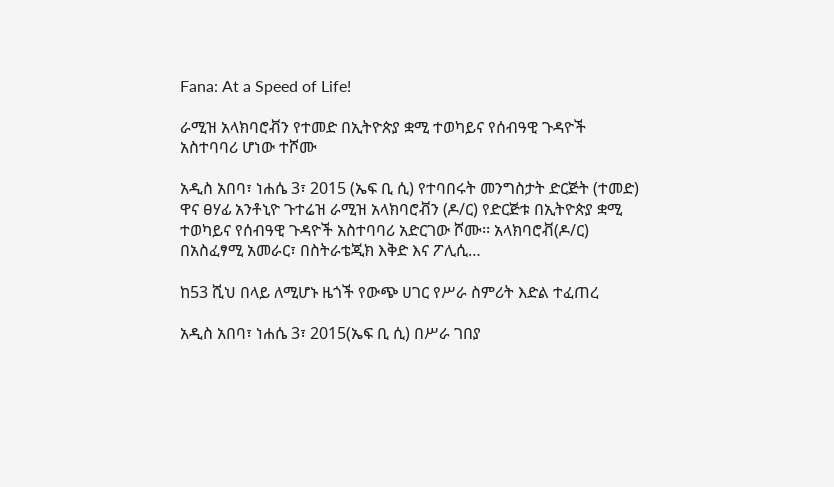Fana: At a Speed of Life!

ራሚዝ አላክባሮቭን የተመድ በኢትዮጵያ ቋሚ ተወካይና የሰብዓዊ ጉዳዮች አስተባባሪ ሆነው ተሾሙ

አዲስ አበባ፣ ነሐሴ 3፣ 2015 (ኤፍ ቢ ሲ) የተባበሩት መንግስታት ድርጅት (ተመድ) ዋና ፀሃፊ አንቶኒዮ ጉተሬዝ ራሚዝ አላክባሮቭን (ዶ/ር) የድርጅቱ በኢትዮጵያ ቋሚ ተወካይና የሰብዓዊ ጉዳዮች አስተባባሪ አድርገው ሾሙ፡፡ አላክባሮቭ(ዶ/ር) በአስፈፃሚ አመራር፣ በስትራቴጂክ እቅድ እና ፖሊሲ…

ከ53 ሺህ በላይ ለሚሆኑ ዜጎች የውጭ ሀገር የሥራ ስምሪት እድል ተፈጠረ

አዲስ አበባ፣ ነሐሴ 3፣ 2015(ኤፍ ቢ ሲ) በሥራ ገበያ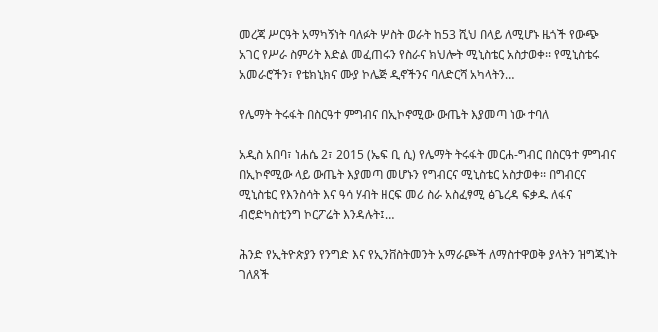መረጃ ሥርዓት አማካኝነት ባለፉት ሦስት ወራት ከ53 ሺህ በላይ ለሚሆኑ ዜጎች የውጭ አገር የሥራ ስምሪት እድል መፈጠሩን የስራና ክህሎት ሚኒስቴር አስታወቀ፡፡ የሚኒስቴሩ አመራሮችን፣ የቴክኒክና ሙያ ኮሌጅ ዲኖችንና ባለድርሻ አካላትን…

የሌማት ትሩፋት በስርዓተ ምግብና በኢኮኖሚው ውጤት እያመጣ ነው ተባለ

አዲስ አበባ፣ ነሐሴ 2፣ 2015 (ኤፍ ቢ ሲ) የሌማት ትሩፋት መርሐ-ግብር በስርዓተ ምግብና በኢኮኖሚው ላይ ውጤት እያመጣ መሆኑን የግብርና ሚኒስቴር አስታወቀ፡፡ በግብርና ሚኒስቴር የእንስሳት እና ዓሳ ሃብት ዘርፍ መሪ ስራ አስፈፃሚ ፅጌረዳ ፍቃዱ ለፋና ብሮድካስቲንግ ኮርፖሬት እንዳሉት፤…

ሕንድ የኢትዮጵያን የንግድ እና የኢንቨስትመንት አማራጮች ለማስተዋወቅ ያላትን ዝግጁነት ገለጸች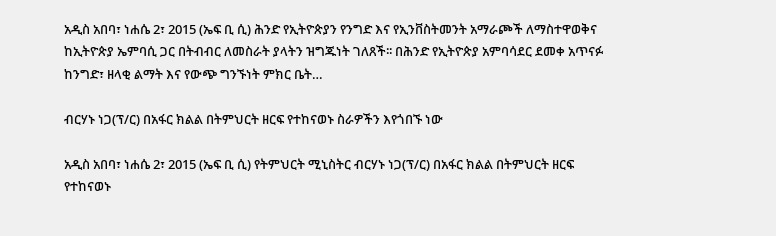አዲስ አበባ፣ ነሐሴ 2፣ 2015 (ኤፍ ቢ ሲ) ሕንድ የኢትዮጵያን የንግድ እና የኢንቨስትመንት አማራጮች ለማስተዋወቅና ከኢትዮጵያ ኤምባሲ ጋር በትብብር ለመስራት ያላትን ዝግጁነት ገለጸች፡፡ በሕንድ የኢትዮጵያ አምባሳደር ደመቀ አጥናፉ ከንግድ፣ ዘላቂ ልማት እና የውጭ ግንኙነት ምክር ቤት…

ብርሃኑ ነጋ(ፕ/ር) በአፋር ክልል በትምህርት ዘርፍ የተከናወኑ ስራዎችን እየጎበኙ ነው

አዲስ አበባ፣ ነሐሴ 2፣ 2015 (ኤፍ ቢ ሲ) የትምህርት ሚኒስትር ብርሃኑ ነጋ(ፕ/ር) በአፋር ክልል በትምህርት ዘርፍ የተከናወኑ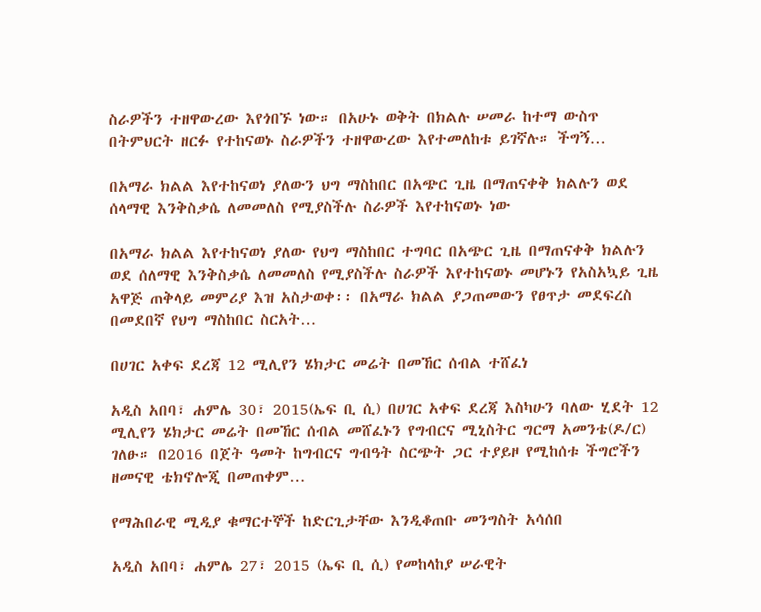ስራዎችን ተዘዋውረው እየጎበኙ ነው። በአሁኑ ወቅት በክልሉ ሠመራ ከተማ ውስጥ በትምህርት ዘርፉ የተከናወኑ ስራዎችን ተዘዋውረው እየተመለከቱ ይገኛሉ። ችግኝ…

በአማራ ክልል እየተከናወነ ያለውን ህግ ማስከበር በአጭር ጊዜ በማጠናቀቅ ክልሉን ወደ ሰላማዊ እንቅስቃሴ ለመመለስ የሚያስችሉ ስራዎች እየተከናወኑ ነው

በአማራ ክልል እየተከናወነ ያለው የህግ ማስከበር ተግባር በአጭር ጊዜ በማጠናቀቅ ክልሉን ወደ ሰለማዊ እንቅስቃሴ ለመመለስ የሚያስችሉ ስራዎች እየተከናወኑ መሆኑን የአስአኳይ ጊዜ አዋጅ ጠቅላይ መምሪያ እዝ አስታወቀ፡፡ በአማራ ክልል ያጋጠመውን የፀጥታ መደፍረስ በመደበኛ የህግ ማስከበር ስርአት…

በሀገር አቀፍ ደረጃ 12 ሚሊየን ሄክታር መሬት በመኸር ሰብል ተሸፈነ

አዲስ አበባ፣ ሐምሌ 30፣ 2015(ኤፍ ቢ ሲ) በሀገር አቀፍ ደረጃ እስካሁን ባለው ሂደት 12 ሚሊየን ሄክታር መሬት በመኸር ሰብል መሸፈኑን የግብርና ሚኒስትር ግርማ አመንቴ(ዶ/ር) ገለፁ። በ2016 በጀት ዓመት ከግብርና ግብዓት ስርጭት ጋር ተያይዞ የሚከሰቱ ችግሮችን ዘመናዊ ቴክኖሎጂ በመጠቀም…

የማሕበራዊ ሚዲያ ቁማርተኞች ከድርጊታቸው እንዲቆጠቡ መንግስት አሳሰበ

አዲስ አበባ፣ ሐምሌ 27፣ 2015 (ኤፍ ቢ ሲ) የመከላከያ ሠራዊት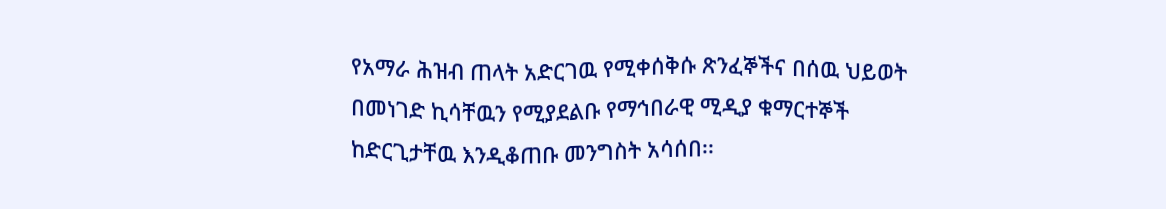የአማራ ሕዝብ ጠላት አድርገዉ የሚቀሰቅሱ ጽንፈኞችና በሰዉ ህይወት በመነገድ ኪሳቸዉን የሚያደልቡ የማኅበራዊ ሚዲያ ቁማርተኞች ከድርጊታቸዉ እንዲቆጠቡ መንግስት አሳሰበ፡፡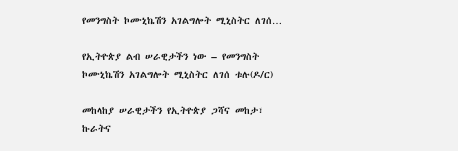የመንግስት ኮሙኒኬሽን አገልግሎት ሚኒስትር ለገሰ…

የኢትዮጵያ ልብ ሠራዊታችን ነው – የመንግስት ኮሙኒኬሽን አገልግሎት ሚኒስትር ለገሰ ቱሉ(ዶ/ር)

መከላከያ ሠራዊታችን የኢትዮጵያ ጋሻና መከታ፣ ኩራትና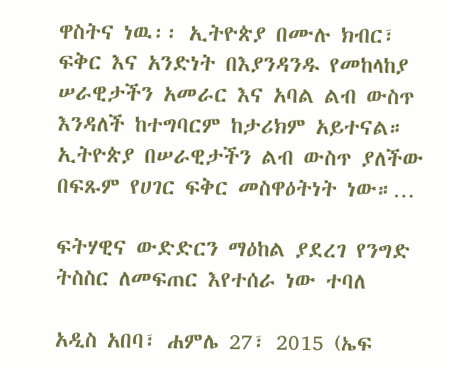ዋስትና ነዉ፡፡ ኢትዮጵያ በሙሉ ክብር፣ ፍቅር እና አንድነት በእያንዳንዱ የመከላከያ ሠራዊታችን አመራር እና አባል ልብ ውስጥ እንዳለች ከተግባርም ከታሪክም አይተናል። ኢትዮጵያ በሠራዊታችን ልብ ውስጥ ያለችው በፍጹም የሀገር ፍቅር መስዋዕትነት ነው።…

ፍትሃዊና ውድድርን ማዕከል ያደረገ የንግድ ትስስር ለመፍጠር እየተሰራ ነው ተባለ

አዲስ አበባ፣ ሐምሌ 27፣ 2015 (ኤፍ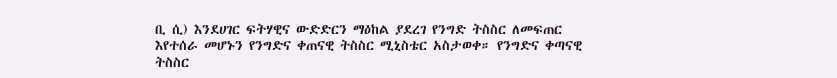ቢ ሲ) እንደሀገር ፍትሃዊና ውድድርን ማዕከል ያደረገ የንግድ ትስስር ለመፍጠር እየተሰራ መሆኑን የንግድና ቀጠናዊ ትስስር ሚኒስቴር አስታወቀ። የንግድና ቀጣናዊ ትስስር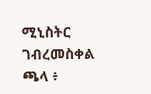ሚኒስትር ገብረመስቀል ጫላ ፥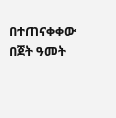በተጠናቀቀው በጀት ዓመት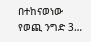በተከናወነው የወጪ ንግድ 3…